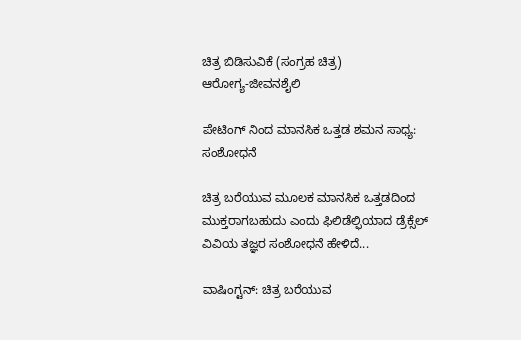ಚಿತ್ರ ಬಿಡಿಸುವಿಕೆ (ಸಂಗ್ರಹ ಚಿತ್ರ)
ಆರೋಗ್ಯ-ಜೀವನಶೈಲಿ

ಪೇಟಿಂಗ್ ನಿಂದ ಮಾನಸಿಕ ಒತ್ತಡ ಶಮನ ಸಾಧ್ಯ: ಸಂಶೋಧನೆ

ಚಿತ್ರ ಬರೆಯುವ ಮೂಲಕ ಮಾನಸಿಕ ಒತ್ತಡದಿಂದ ಮುಕ್ತರಾಗಬಹುದು ಎಂದು ಫಿಲಿಡೆಲ್ಫಿಯಾದ ಡ್ರೆಕ್ಸೆಲ್ ವಿವಿಯ ತಜ್ಞರ ಸಂಶೋಧನೆ ಹೇಳಿದೆ...

ವಾಷಿಂಗ್ಟನ್: ಚಿತ್ರ ಬರೆಯುವ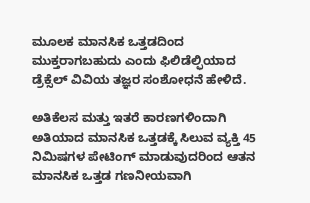ಮೂಲಕ ಮಾನಸಿಕ ಒತ್ತಡದಿಂದ ಮುಕ್ತರಾಗಬಹುದು ಎಂದು ಫಿಲಿಡೆಲ್ಫಿಯಾದ ಡ್ರೆಕ್ಸೆಲ್ ವಿವಿಯ ತಜ್ಞರ ಸಂಶೋಧನೆ ಹೇಳಿದೆ.

ಅತಿಕೆಲಸ ಮತ್ತು ಇತರೆ ಕಾರಣಗಳಿಂದಾಗಿ ಅತಿಯಾದ ಮಾನಸಿಕ ಒತ್ತಡಕ್ಕೆ ಸಿಲುವ ವ್ಯಕ್ತಿ 45 ನಿಮಿಷಗಳ ಪೇಟಿಂಗ್ ಮಾಡುವುದರಿಂದ ಆತನ ಮಾನಸಿಕ ಒತ್ತಡ ಗಣನೀಯವಾಗಿ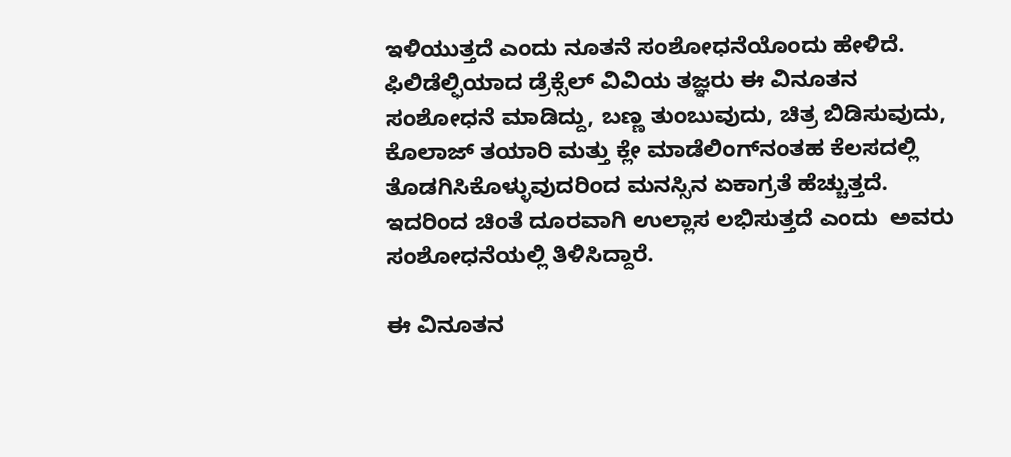ಇಳಿಯುತ್ತದೆ ಎಂದು ನೂತನೆ ಸಂಶೋಧನೆಯೊಂದು ಹೇಳಿದೆ. ಫಿಲಿಡೆಲ್ಫಿಯಾದ ಡ್ರೆಕ್ಸೆಲ್ ವಿವಿಯ ತಜ್ಞರು ಈ ವಿನೂತನ ಸಂಶೋಧನೆ ಮಾಡಿದ್ದು, ಬಣ್ಣ ತುಂಬುವುದು, ಚಿತ್ರ ಬಿಡಿಸುವುದು,  ಕೊಲಾಜ್ ತಯಾರಿ ಮತ್ತು ಕ್ಲೇ ಮಾಡೆಲಿಂಗ್‌ನಂತಹ ಕೆಲಸದಲ್ಲಿ ತೊಡಗಿಸಿಕೊಳ್ಳುವುದರಿಂದ ಮನಸ್ಸಿನ ಏಕಾಗ್ರತೆ ಹೆಚ್ಚುತ್ತದೆ. ಇದರಿಂದ ಚಿಂತೆ ದೂರವಾಗಿ ಉಲ್ಲಾಸ ಲಭಿಸುತ್ತದೆ ಎಂದು  ಅವರು ಸಂಶೋಧನೆಯಲ್ಲಿ ತಿಳಿಸಿದ್ದಾರೆ.

ಈ ವಿನೂತನ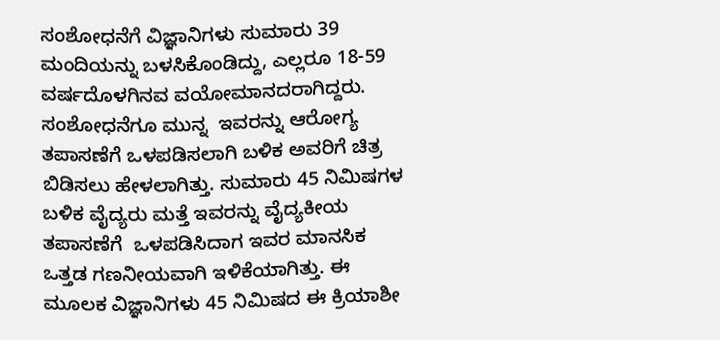ಸಂಶೋಧನೆಗೆ ವಿಜ್ಞಾನಿಗಳು ಸುಮಾರು 39 ಮಂದಿಯನ್ನು ಬಳಸಿಕೊಂಡಿದ್ದು, ಎಲ್ಲರೂ 18-59 ವರ್ಷದೊಳಗಿನವ ವಯೋಮಾನದರಾಗಿದ್ದರು. ಸಂಶೋಧನೆಗೂ ಮುನ್ನ  ಇವರನ್ನು ಆರೋಗ್ಯ ತಪಾಸಣೆಗೆ ಒಳಪಡಿಸಲಾಗಿ ಬಳಿಕ ಅವರಿಗೆ ಚಿತ್ರ ಬಿಡಿಸಲು ಹೇಳಲಾಗಿತ್ತು. ಸುಮಾರು 45 ನಿಮಿಷಗಳ ಬಳಿಕ ವೈದ್ಯರು ಮತ್ತೆ ಇವರನ್ನು ವೈದ್ಯಕೀಯ ತಪಾಸಣೆಗೆ  ಒಳಪಡಿಸಿದಾಗ ಇವರ ಮಾನಸಿಕ ಒತ್ತಡ ಗಣನೀಯವಾಗಿ ಇಳಿಕೆಯಾಗಿತ್ತು. ಈ ಮೂಲಕ ವಿಜ್ಞಾನಿಗಳು 45 ನಿಮಿಷದ ಈ ಕ್ರಿಯಾಶೀ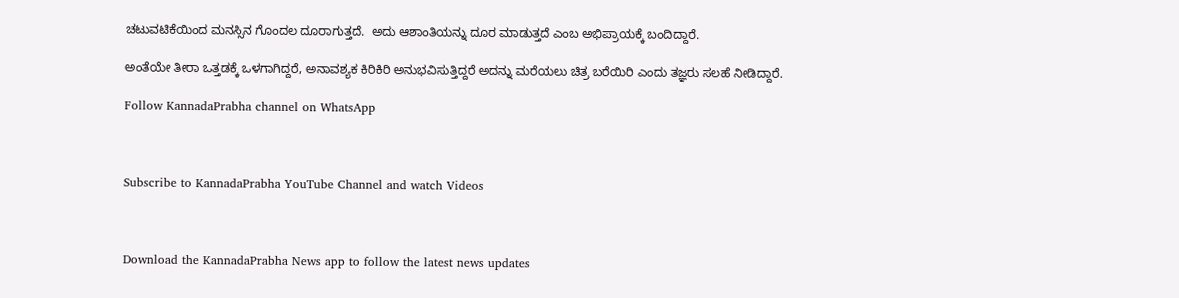ಚಟುವಟಿಕೆಯಿಂದ ಮನಸ್ಸಿನ ಗೊಂದಲ ದೂರಾಗುತ್ತದೆ.  ಅದು ಆಶಾಂತಿಯನ್ನು ದೂರ ಮಾಡುತ್ತದೆ ಎಂಬ ಅಭಿಪ್ರಾಯಕ್ಕೆ ಬಂದಿದ್ದಾರೆ.

ಅಂತೆಯೇ ತೀರಾ ಒತ್ತಡಕ್ಕೆ ಒಳಗಾಗಿದ್ದರೆ, ಅನಾವಶ್ಯಕ ಕಿರಿಕಿರಿ ಅನುಭವಿಸುತ್ತಿದ್ದರೆ ಅದನ್ನು ಮರೆಯಲು ಚಿತ್ರ ಬರೆಯಿರಿ ಎಂದು ತಜ್ಞರು ಸಲಹೆ ನೀಡಿದ್ದಾರೆ.

Follow KannadaPrabha channel on WhatsApp



Subscribe to KannadaPrabha YouTube Channel and watch Videos



Download the KannadaPrabha News app to follow the latest news updates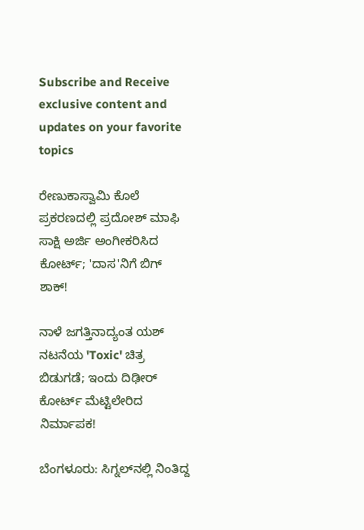Subscribe and Receive exclusive content and updates on your favorite topics

ರೇಣುಕಾಸ್ವಾಮಿ ಕೊಲೆ ಪ್ರಕರಣದಲ್ಲಿ ಪ್ರದೋಶ್ ಮಾಫಿ ಸಾಕ್ಷಿ ಅರ್ಜಿ ಅಂಗೀಕರಿಸಿದ ಕೋರ್ಟ್; 'ದಾಸ'ನಿಗೆ ಬಿಗ್ ಶಾಕ್!

ನಾಳೆ ಜಗತ್ತಿನಾದ್ಯಂತ ಯಶ್ ನಟನೆಯ 'Toxic' ಚಿತ್ರ ಬಿಡುಗಡೆ; ಇಂದು ದಿಢೀರ್ ಕೋರ್ಟ್ ಮೆಟ್ಟಿಲೇರಿದ ನಿರ್ಮಾಪಕ!

ಬೆಂಗಳೂರು: ಸಿಗ್ನಲ್‌ನಲ್ಲಿ ನಿಂತಿದ್ದ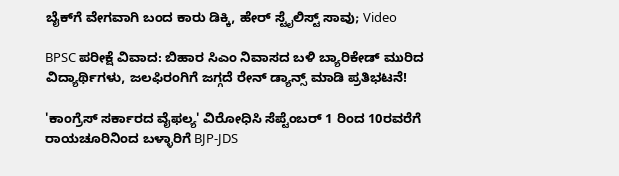ಬೈಕ್‌ಗೆ ವೇಗವಾಗಿ ಬಂದ ಕಾರು ಡಿಕ್ಕಿ, ಹೇರ್ ಸ್ಟೈಲಿಸ್ಟ್ ಸಾವು; Video

BPSC ಪರೀಕ್ಷೆ ವಿವಾದ: ಬಿಹಾರ ಸಿಎಂ ನಿವಾಸದ ಬಳಿ ಬ್ಯಾರಿಕೇಡ್ ಮುರಿದ ವಿದ್ಯಾರ್ಥಿಗಳು, ಜಲಫಿರಂಗಿಗೆ ಜಗ್ಗದೆ ರೇನ್ ಡ್ಯಾನ್ಸ್ ಮಾಡಿ ಪ್ರತಿಭಟನೆ!

'ಕಾಂಗ್ರೆಸ್ ಸರ್ಕಾರದ ವೈಫಲ್ಯ' ವಿರೋಧಿಸಿ ಸೆಪ್ಟೆಂಬರ್ 1 ರಿಂದ 10ರವರೆಗೆ ರಾಯಚೂರಿನಿಂದ ಬಳ್ಳಾರಿಗೆ BJP-JDS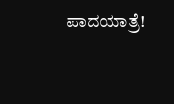ಪಾದಯಾತ್ರೆ!